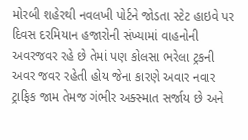મોરબી શહેરથી નવલખી પોર્ટને જોડતા સ્ટેટ હાઇવે પર દિવસ દરમિયાન હજારોની સંખ્યામાં વાહનોની અવરજવર રહે છે તેમાં પણ કોલસા ભરેલા ટ્રકની અવર જવર રહેતી હોય જેના કારણે અવાર નવાર ટ્રાફિક જામ તેમજ ગંભીર અક્સ્માત સર્જાય છે અને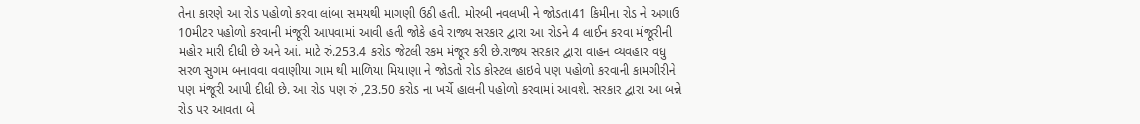તેના કારણે આ રોડ પહોળો કરવા લાંબા સમયથી માગણી ઉઠી હતી. મોરબી નવલખી ને જોડતા41 કિમીના રોડ ને અગાઉ 10મીટર પહોળો કરવાની મંજૂરી આપવામાં આવી હતી જોકે હવે રાજ્ય સરકાર દ્વારા આ રોડને 4 લાઈન કરવા મંજૂરીની મહોર મારી દીધી છે અને આં. માટે રું.253.4 કરોડ જેટલી રકમ મંજૂર કરી છે.રાજ્ય સરકાર દ્વારા વાહન વ્યવહાર વધુ સરળ સુગમ બનાવવા વવાણીયા ગામ થી માળિયા મિયાણા ને જોડતો રોડ કોસ્ટલ હાઇવે પણ પહોળો કરવાની કામગીરીને પણ મંજૂરી આપી દીધી છે. આ રોડ પણ રું ,23.50 કરોડ ના ખર્ચે હાલની પહોળો કરવામાં આવશે. સરકાર દ્વારા આ બન્ને રોડ પર આવતા બે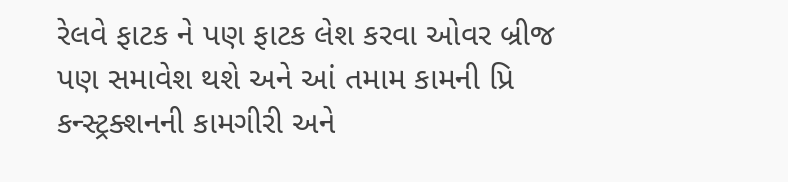રેલવે ફાટક ને પણ ફાટક લેશ કરવા ઓવર બ્રીજ પણ સમાવેશ થશે અને આં તમામ કામની પ્રિ કન્સ્ટ્રક્શનની કામગીરી અને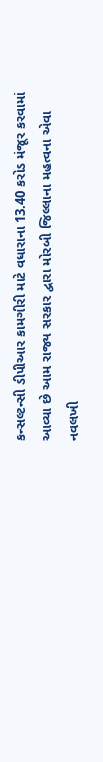કન્સલ્ટન્સી ડીપીઆર કામગીરી માટે વધારાના 13.40 કરોડ મંજૂર કરવામાં આવ્યા છે આમ રાજ્ય સરકાર દ્વારા મોરબી જિલ્લાના મહત્વના એવા નવલખી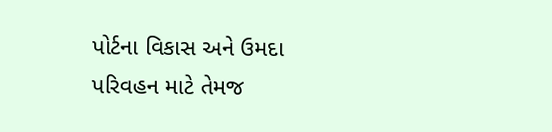પોર્ટના વિકાસ અને ઉમદા પરિવહન માટે તેમજ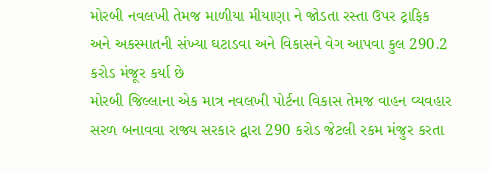મોરબી નવલખી તેમજ માળીયા મીયાણા ને જોડતા રસ્તા ઉપર ટ્રાફિક અને અકસ્માતની સંખ્યા ઘટાડવા અને વિકાસને વેગ આપવા કુલ 290.2 કરોડ મંજૂર કર્યા છે
મોરબી જિલ્લાના એક માત્ર નવલખી પોર્ટના વિકાસ તેમજ વાહન વ્યવહાર સરળ બનાવવા રાજ્ય સરકાર દ્વારા 290 કરોડ જેટલી રકમ મંજુર કરતા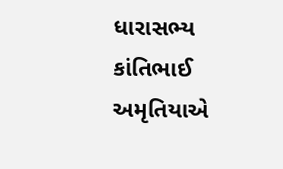ધારાસભ્ય કાંતિભાઈ અમૃતિયાએ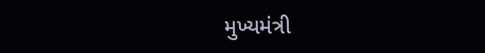મુખ્યમંત્રી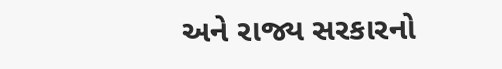અને રાજ્ય સરકારનો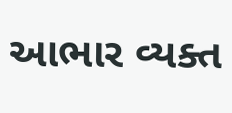આભાર વ્યક્ત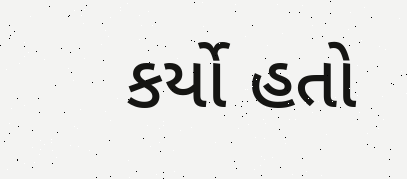કર્યો હતો